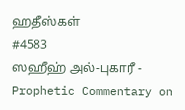ஹதீஸ்கள்
#4583
ஸஹீஹ் அல்-புகாரீ - Prophetic Commentary on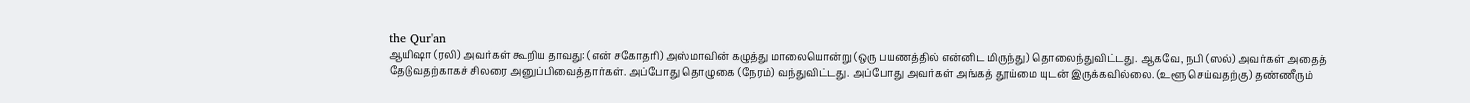the Qur'an
ஆயிஷா (ரலி) அவர்கள் கூறிய தாவது: (என் சகோதரி) அஸ்மாவின் கழுத்து மாலையொன்று (ஒரு பயணத்தில் என்னிட மிருந்து) தொலைந்துவிட்டது. ஆகவே, நபி (ஸல்) அவர்கள் அதைத் தேடுவதற்காகச் சிலரை அனுப்பிவைத்தார்கள். அப்போது தொழுகை (நேரம்) வந்துவிட்டது. அப்போது அவர்கள் அங்கத் தூய்மை யுடன் இருக்கவில்லை. (உளூ செய்வதற்கு) தண்ணீரும்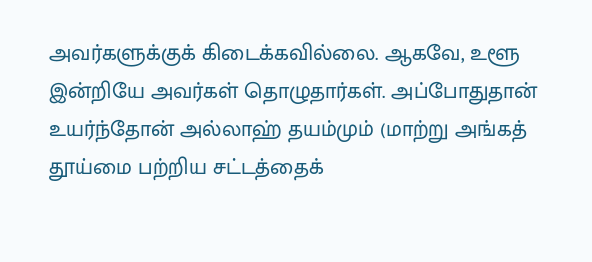அவர்களுக்குக் கிடைக்கவில்லை. ஆகவே, உளூ இன்றியே அவர்கள் தொழுதார்கள். அப்போதுதான் உயர்ந்தோன் அல்லாஹ் தயம்மும் (மாற்று அங்கத் தூய்மை பற்றிய சட்டத்தைக்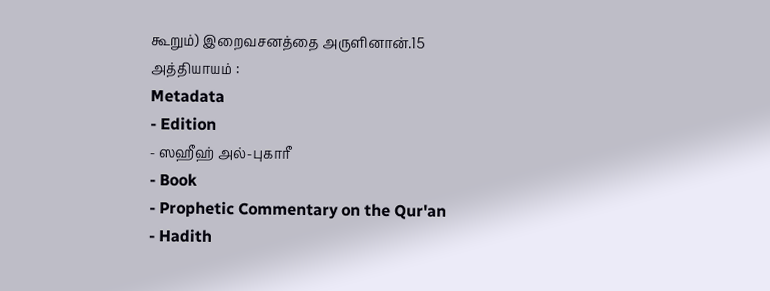கூறும்) இறைவசனத்தை அருளினான்.15 அத்தியாயம் :
Metadata
- Edition
- ஸஹீஹ் அல்-புகாரீ
- Book
- Prophetic Commentary on the Qur'an
- Hadith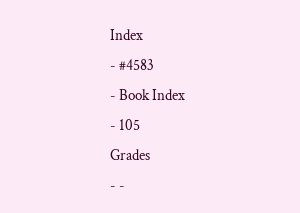Index
- #4583
- Book Index
- 105
Grades
- -